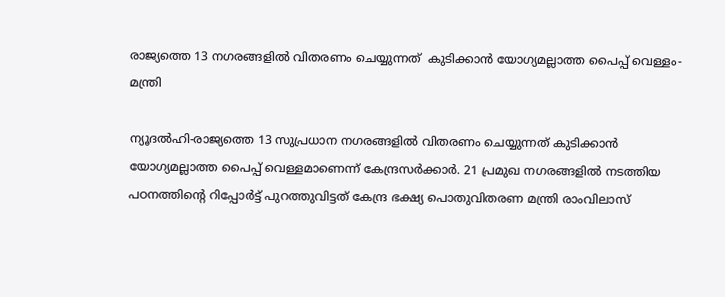രാജ്യത്തെ 13 നഗരങ്ങളില്‍ വിതരണം ചെയ്യുന്നത്  കുടിക്കാന്‍ യോഗ്യമല്ലാത്ത പൈപ്പ് വെള്ളം-മന്ത്രി

ന്യൂദല്‍ഹി-രാജ്യത്തെ 13 സുപ്രധാന നഗരങ്ങളില്‍ വിതരണം ചെയ്യുന്നത് കുടിക്കാന്‍ യോഗ്യമല്ലാത്ത പൈപ്പ് വെള്ളമാണെന്ന് കേന്ദ്രസര്‍ക്കാര്‍. 21 പ്രമുഖ നഗരങ്ങളില്‍ നടത്തിയ പഠനത്തിന്റെ റിപ്പോര്‍ട്ട് പുറത്തുവിട്ടത് കേന്ദ്ര ഭക്ഷ്യ പൊതുവിതരണ മന്ത്രി രാംവിലാസ്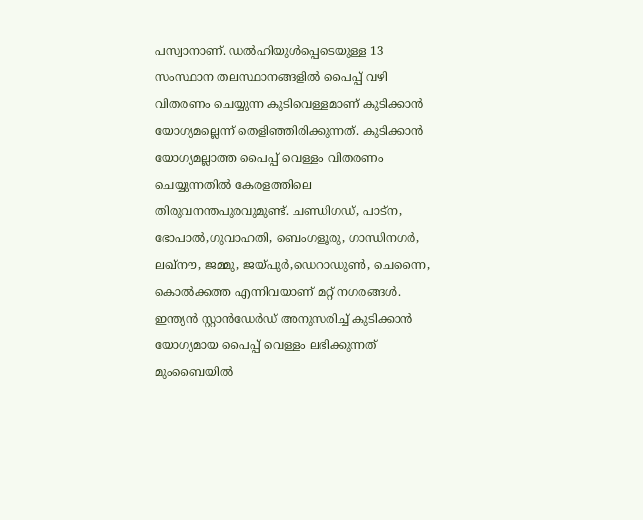പസ്വാനാണ്. ഡല്‍ഹിയുള്‍പ്പെടെയുള്ള 13 സംസ്ഥാന തലസ്ഥാനങ്ങളില്‍ പൈപ്പ് വഴി വിതരണം ചെയ്യുന്ന കുടിവെള്ളമാണ് കുടിക്കാന്‍ യോഗ്യമല്ലെന്ന് തെളിഞ്ഞിരിക്കുന്നത്. കുടിക്കാന്‍ യോഗ്യമല്ലാത്ത പൈപ്പ് വെള്ളം വിതരണം ചെയ്യുന്നതില്‍ കേരളത്തിലെ തിരുവനന്തപുരവുമുണ്ട്. ചണ്ഡിഗഡ്, പാട്‌ന, ഭോപാല്‍,ഗുവാഹതി, ബെംഗളൂരു, ഗാന്ധിനഗര്‍, ലഖ്‌നൗ, ജമ്മു, ജയ്പുര്‍,ഡെറാഡുണ്‍, ചെന്നൈ, കൊല്‍ക്കത്ത എന്നിവയാണ് മറ്റ് നഗരങ്ങള്‍.
ഇന്ത്യന്‍ സ്റ്റാന്‍ഡേര്‍ഡ് അനുസരിച്ച് കുടിക്കാന്‍ യോഗ്യമായ പൈപ്പ് വെള്ളം ലഭിക്കുന്നത് മുംബൈയില്‍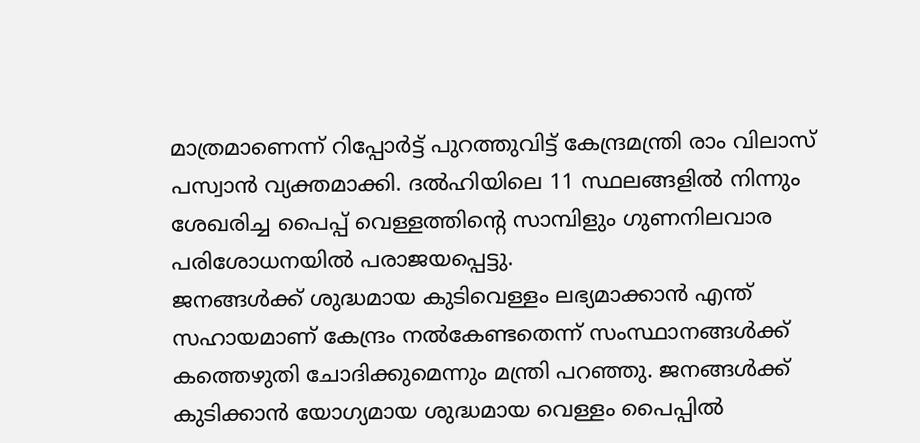മാത്രമാണെന്ന് റിപ്പോര്‍ട്ട് പുറത്തുവിട്ട് കേന്ദ്രമന്ത്രി രാം വിലാസ് പസ്വാന്‍ വ്യക്തമാക്കി. ദല്‍ഹിയിലെ 11 സ്ഥലങ്ങളില്‍ നിന്നും ശേഖരിച്ച പൈപ്പ് വെള്ളത്തിന്റെ സാമ്പിളും ഗുണനിലവാര പരിശോധനയില്‍ പരാജയപ്പെട്ടു.
ജനങ്ങള്‍ക്ക് ശുദ്ധമായ കുടിവെള്ളം ലഭ്യമാക്കാന്‍ എന്ത് സഹായമാണ് കേന്ദ്രം നല്‍കേണ്ടതെന്ന് സംസ്ഥാനങ്ങള്‍ക്ക് കത്തെഴുതി ചോദിക്കുമെന്നും മന്ത്രി പറഞ്ഞു. ജനങ്ങള്‍ക്ക് കുടിക്കാന്‍ യോഗ്യമായ ശുദ്ധമായ വെള്ളം പൈപ്പില്‍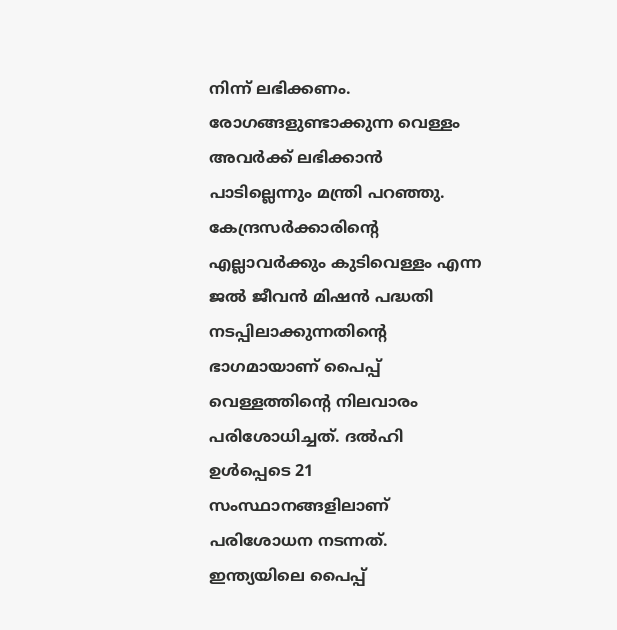നിന്ന് ലഭിക്കണം. രോഗങ്ങളുണ്ടാക്കുന്ന വെള്ളം അവര്‍ക്ക് ലഭിക്കാന്‍ പാടില്ലെന്നും മന്ത്രി പറഞ്ഞു.
കേന്ദ്രസര്‍ക്കാരിന്റെ എല്ലാവര്‍ക്കും കുടിവെള്ളം എന്ന ജല്‍ ജീവന്‍ മിഷന്‍ പദ്ധതി നടപ്പിലാക്കുന്നതിന്റെ ഭാഗമായാണ് പൈപ്പ് വെള്ളത്തിന്റെ നിലവാരം പരിശോധിച്ചത്. ദല്‍ഹി ഉള്‍പ്പെടെ 21 സംസ്ഥാനങ്ങളിലാണ് പരിശോധന നടന്നത്. ഇന്ത്യയിലെ പൈപ്പ്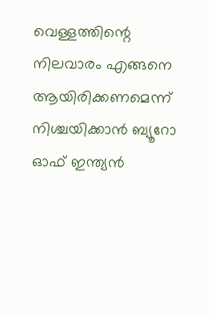വെള്ളത്തിന്റെ നിലവാരം എങ്ങനെ ആയിരിക്കണമെന്ന് നിശ്ചയിക്കാന്‍ ബ്യൂറോ ഓഫ് ഇന്ത്യന്‍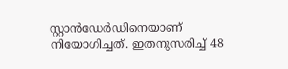സ്റ്റാന്‍ഡേര്‍ഡിനെയാണ് നിയോഗിച്ചത്. ഇതനുസരിച്ച് 48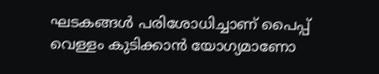ഘടകങ്ങള്‍ പരിശോധിച്ചാണ് പൈപ്പ് വെള്ളം കുടിക്കാന്‍ യോഗ്യമാണോ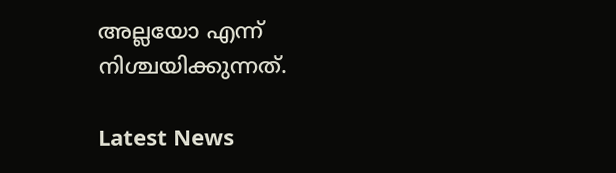അല്ലയോ എന്ന് നിശ്ചയിക്കുന്നത്.

Latest News